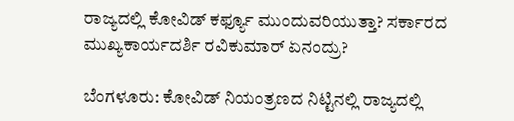ರಾಜ್ಯದಲ್ಲಿ ಕೋವಿಡ್‌ ಕರ್ಫ್ಯೂ ಮುಂದುವರಿಯುತ್ತಾ? ಸರ್ಕಾರದ ಮುಖ್ಯಕಾರ್ಯದರ್ಶಿ ರವಿಕುಮಾರ್ ಏನಂದ್ರು?

ಬೆಂಗಳೂರು: ಕೋವಿಡ್‌ ನಿಯಂತ್ರಣದ ನಿಟ್ಟಿನಲ್ಲಿ ರಾಜ್ಯದಲ್ಲಿ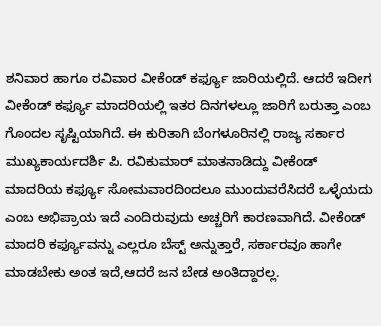ಶನಿವಾರ ಹಾಗೂ ರವಿವಾರ ವೀಕೆಂಡ್‌ ಕರ್ಫ್ಯೂ ಜಾರಿಯಲ್ಲಿದೆ. ಆದರೆ ಇದೀಗ ವೀಕೆಂಡ್‌ ಕರ್ಫ್ಯೂ ಮಾದರಿಯಲ್ಲಿ ಇತರ ದಿನಗಳಲ್ಲೂ ಜಾರಿಗೆ ಬರುತ್ತಾ ಎಂಬ ಗೊಂದಲ ಸೃಷ್ಟಿಯಾಗಿದೆ. ಈ ಕುರಿತಾಗಿ ಬೆಂಗಳೂರಿನಲ್ಲಿ ರಾಜ್ಯ ಸರ್ಕಾರ ಮುಖ್ಯಕಾರ್ಯದರ್ಶಿ ಪಿ. ರವಿಕುಮಾರ್ ಮಾತನಾಡಿದ್ದು ವೀಕೆಂಡ್ ಮಾದರಿಯ ಕರ್ಫ್ಯೂ ಸೋಮವಾರದಿಂದಲೂ ಮುಂದುವರೆಸಿದರೆ ಒಳ್ಳೆಯದು ಎಂಬ ಅಭಿಪ್ರಾಯ ಇದೆ ಎಂದಿರುವುದು ಅಚ್ಚರಿಗೆ ಕಾರಣವಾಗಿದೆ. ವೀಕೆಂಡ್ ಮಾದರಿ ಕರ್ಫ್ಯೂವನ್ನು ಎಲ್ಲರೂ ಬೆಸ್ಟ್ ಅನ್ನುತ್ತಾರೆ, ಸರ್ಕಾರವೂ ಹಾಗೇ ಮಾಡಬೇಕು ಅಂತ ಇದೆ,ಆದರೆ ಜನ ಬೇಡ ಅಂತಿದ್ದಾರಲ್ಲ.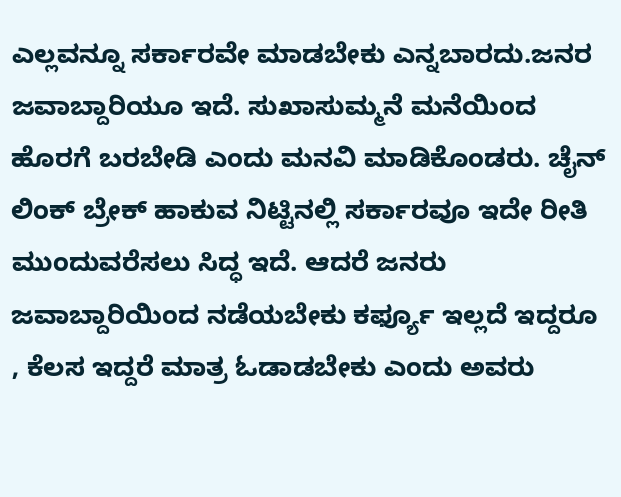ಎಲ್ಲವನ್ನೂ ಸರ್ಕಾರವೇ ಮಾಡಬೇಕು ಎನ್ನಬಾರದು.ಜನರ ಜವಾಬ್ದಾರಿಯೂ ಇದೆ. ಸುಖಾಸುಮ್ಮನೆ ಮನೆಯಿಂದ ಹೊರಗೆ ಬರಬೇಡಿ ಎಂದು ಮನವಿ ಮಾಡಿಕೊಂಡರು. ಚೈನ್ ಲಿಂಕ್ ಬ್ರೇಕ್ ಹಾಕುವ ನಿಟ್ಟಿನಲ್ಲಿ ಸರ್ಕಾರವೂ ಇದೇ ರೀತಿ ಮುಂದುವರೆಸಲು ಸಿದ್ಧ ಇದೆ. ಆದರೆ ಜನರು ಜವಾಬ್ದಾರಿಯಿಂದ ನಡೆಯಬೇಕು ಕರ್ಫ್ಯೂ ಇಲ್ಲದೆ ಇದ್ದರೂ , ಕೆಲಸ ಇದ್ದರೆ ಮಾತ್ರ ಓಡಾಡಬೇಕು ಎಂದು ಅವರು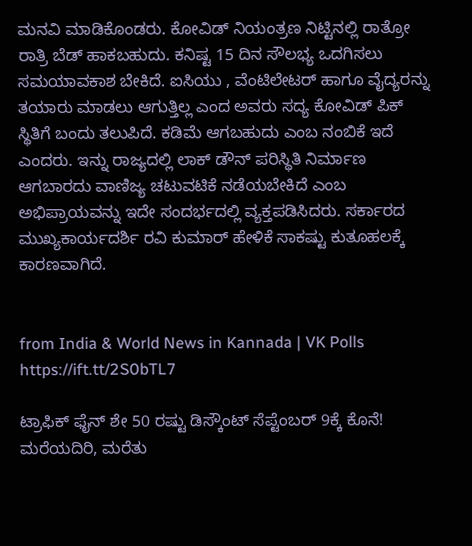ಮನವಿ ಮಾಡಿಕೊಂಡರು. ಕೋವಿಡ್‌ ನಿಯಂತ್ರಣ ನಿಟ್ಟಿನಲ್ಲಿ ರಾತ್ರೋ ರಾತ್ರಿ ಬೆಡ್ ಹಾಕಬಹುದು. ಕನಿಷ್ಟ 15 ದಿನ ಸೌಲಭ್ಯ ಒದಗಿಸಲು ಸಮಯಾವಕಾಶ ಬೇಕಿದೆ. ಐಸಿಯು , ವೆಂಟಿಲೇಟರ್‌ ಹಾಗೂ ವೈದ್ಯರನ್ನು ತಯಾರು ಮಾಡಲು ಆಗುತ್ತಿಲ್ಲ ಎಂದ ಅವರು ಸದ್ಯ ಕೋವಿಡ್‌ ಪಿಕ್ ಸ್ಥಿತಿಗೆ ಬಂದು ತಲುಪಿದೆ. ಕಡಿಮೆ ಆಗಬಹುದು ಎಂಬ ನಂಬಿಕೆ ಇದೆ ಎಂದರು. ಇನ್ನು ರಾಜ್ಯದಲ್ಲಿ ಲಾಕ್ ಡೌನ್ ಪರಿಸ್ಥಿತಿ ನಿರ್ಮಾಣ ಆಗಬಾರದು ವಾಣಿಜ್ಯ ಚಟುವಟಿಕೆ ನಡೆಯಬೇಕಿದೆ ಎಂಬ ಅಭಿಪ್ರಾಯವನ್ನು ಇದೇ ಸಂದರ್ಭದಲ್ಲಿ ವ್ಯಕ್ತಪಡಿಸಿದರು. ಸರ್ಕಾರದ ಮುಖ್ಯಕಾರ್ಯದರ್ಶಿ ರವಿ ಕುಮಾರ್ ಹೇಳಿಕೆ ಸಾಕಷ್ಟು ಕುತೂಹಲಕ್ಕೆ ಕಾರಣವಾಗಿದೆ.


from India & World News in Kannada | VK Polls https://ift.tt/2S0bTL7

ಟ್ರಾಫಿಕ್‌ ಫೈನ್‌ ಶೇ 50 ರಷ್ಟು ಡಿಸ್ಕೌಂಟ್‌ ಸೆಪ್ಟೆಂಬರ್‌ 9ಕ್ಕೆ ಕೊನೆ! ಮರೆಯದಿರಿ, ಮರೆತು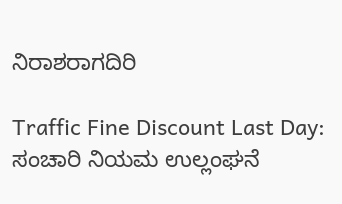ನಿರಾಶರಾಗದಿರಿ

Traffic Fine Discount Last Day: ಸಂಚಾರಿ ನಿಯಮ ಉಲ್ಲಂಘನೆ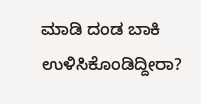ಮಾಡಿ ದಂಡ ಬಾಕಿ ಉಳಿಸಿಕೊಂಡಿದ್ದೀರಾ?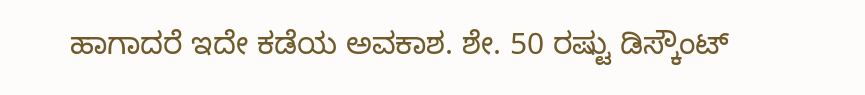ಹಾಗಾದರೆ ಇದೇ ಕಡೆಯ ಅವಕಾಶ. ಶೇ. 50 ರಷ್ಟು ಡಿಸ್ಕೌಂಟ್‌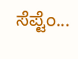ಸೆಪ್ಟೆಂ...